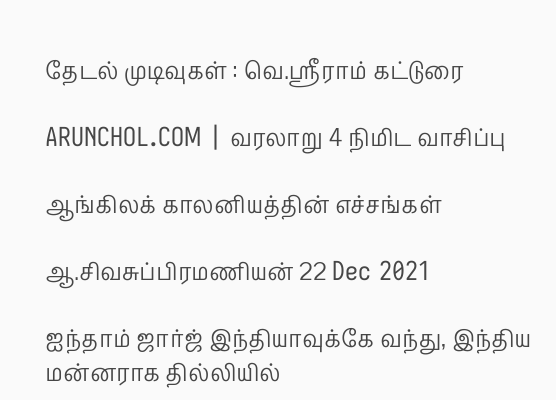தேடல் முடிவுகள் : வெ.ஸ்ரீராம் கட்டுரை

ARUNCHOL.COM | வரலாறு 4 நிமிட வாசிப்பு

ஆங்கிலக் காலனியத்தின் எச்சங்கள்

ஆ.சிவசுப்பிரமணியன் 22 Dec 2021

ஐந்தாம் ஜார்ஜ் இந்தியாவுக்கே வந்து, இந்திய மன்னராக தில்லியில்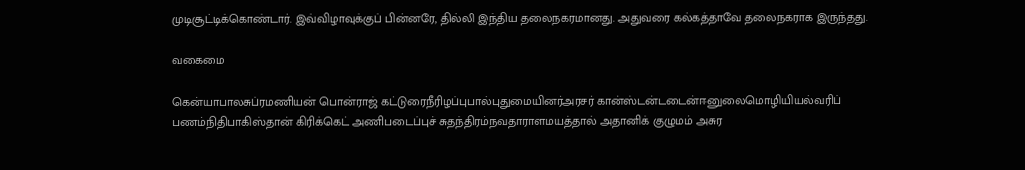முடிசூட்டிக்கொண்டார். இவ்விழாவுக்குப் பின்னரே, தில்லி இந்திய தலைநகரமானது. அதுவரை கல்கத்தாவே தலைநகராக இருந்தது.

வகைமை

கென்யாபாலசுப்ரமணியன் பொன்ராஜ் கட்டுரைநீரிழப்புபால்புதுமையினர்அரசர் கான்ஸ்டன்டடைன்ஈனுலைமொழியியல்வரிப் பணம்நிதிபாகிஸ்தான் கிரிக்கெட் அணிபடைப்புச் சுதந்திரம்நவதாராளமயத்தால் அதானிக் குழுமம் அசுர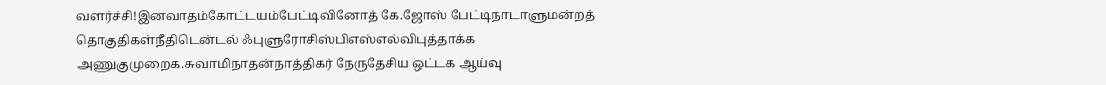வளர்ச்சி!இனவாதம்கோட்டயம்பேட்டிவினோத் கே.ஜோஸ் பேட்டிநாடாளுமன்றத் தொகுதிகள்நீதிடென்டல் ஃபுளுரோசிஸ்பிஎஸ்எல்விபுத்தாக்க அணுகுமுறைக.சுவாமிநாதன்நாத்திகர் நேருதேசிய ஒட்டக ஆய்வு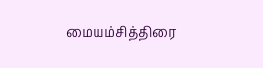மையம்சித்திரை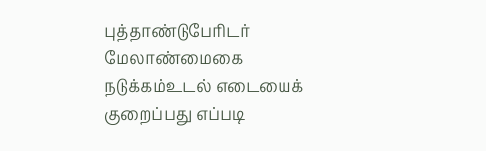புத்தாண்டுபேரிடர் மேலாண்மைகை நடுக்கம்உடல் எடையைக் குறைப்பது எப்படி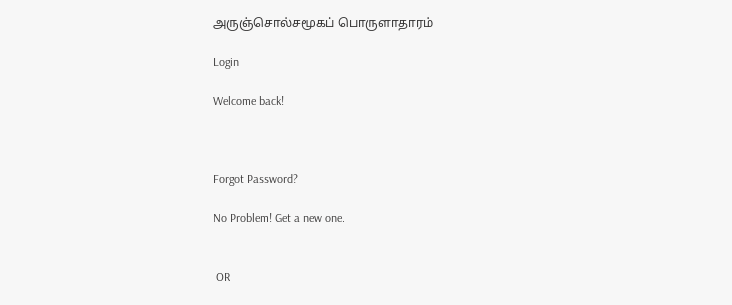அருஞ்சொல்சமூகப் பொருளாதாரம்

Login

Welcome back!



Forgot Password?

No Problem! Get a new one.


 OR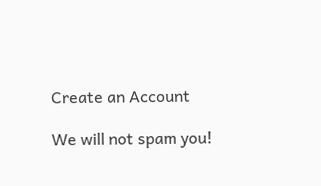Create an Account

We will not spam you!